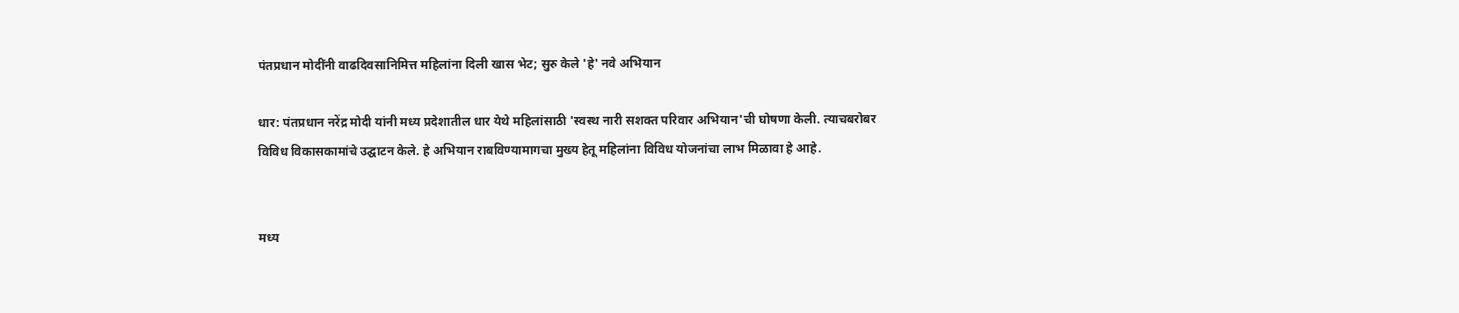पंतप्रधान मोदींनी वाढदिवसानिमित्त महिलांना दिली खास भेट; सुरु केले 'हे' नवे अभियान

धार: पंतप्रधान नरेंद्र मोदी यांनी मध्य प्रदेशातील धार येथे महिलांसाठी 'स्वस्थ नारी सशक्त परिवार अभियान'ची घोषणा केली. त्याचबरोबर विविध विकासकामांचे उद्घाटन केले. हे अभियान राबविण्यामागचा मुख्य हेतू महिलांना विविध योजनांचा लाभ मिळावा हे आहे.


मध्य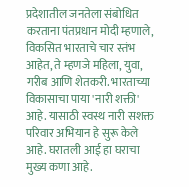प्रदेशातील जनतेला संबोधित करताना पंतप्रधान मोदी म्हणाले, विकसित भारताचे चार स्तंभ आहेत, ते म्हणजे महिला, युवा, गरीब आणि शेतकरी. भारताच्या विकासाचा पाया 'नारी शक्ती' आहे. यासाठी स्वस्थ नारी सशक्त परिवार अभियान हे सुरू केले आहे. घरातली आई हा घराचा मुख्य कणा आहे.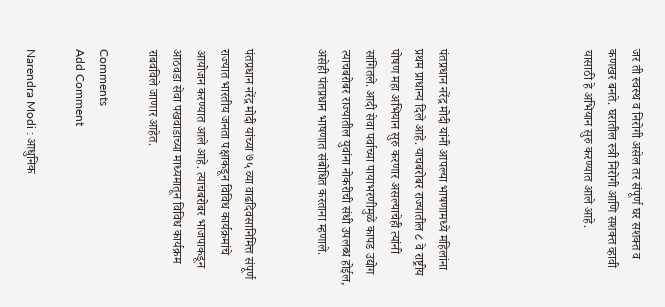जर ती स्वस्थ व निरोगी असेल तर संपूर्ण घर सशक्त व कणखर बनते. घरातील स्त्री निरोगी आणि सशक्त व्हावी यासाठी हे अभियान सुरु करण्यात आले आहे.





पंतप्रधान नरेंद्र मोदी यांनी आपल्या भाषणामध्ये महिलांना प्रथम प्राधान्य दिले आहे. याचबरोबर राज्यातील ८ वे राष्ट्रीय पोषण महा अभियान सुरु करणार असल्याचेही त्यांनी सांगितले. आदी सेवा पर्वाच्या पायाभरणीमुळे कापड उद्योग त्याचबरोबर राज्यातील युवांना नोकरीची संधी उपलब्ध होईल, असेही पंतप्रधान भाषणात संबोधित करताना म्हणाले.


पंतप्रधान नरेंद्र मोदी यांच्या ७५ व्या वाढदिवसानिमित्त संपूर्ण राज्यात भारतीय जनता पक्षाकडून विविध कार्यक्रमांचे आयोजन करण्यात आले आहे. त्याचबरोबर भाजपाकडून आठवडा सेवा पखवाडाच्या माध्यमातून विविध कार्यक्रम राबवविले जाणार आहेत.

Comments
Add Comment

Narendra Modi : आधुनिक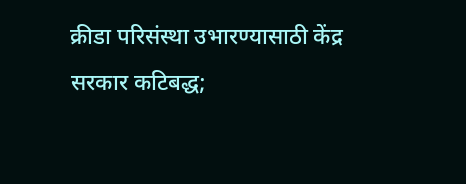क्रीडा परिसंस्था उभारण्यासाठी केंद्र सरकार कटिबद्ध;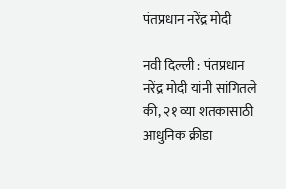पंतप्रधान नरेंद्र मोदी

नवी दिल्ली : पंतप्रधान नरेंद्र मोदी यांनी सांगितले की, २१ व्या शतकासाठी आधुनिक क्रीडा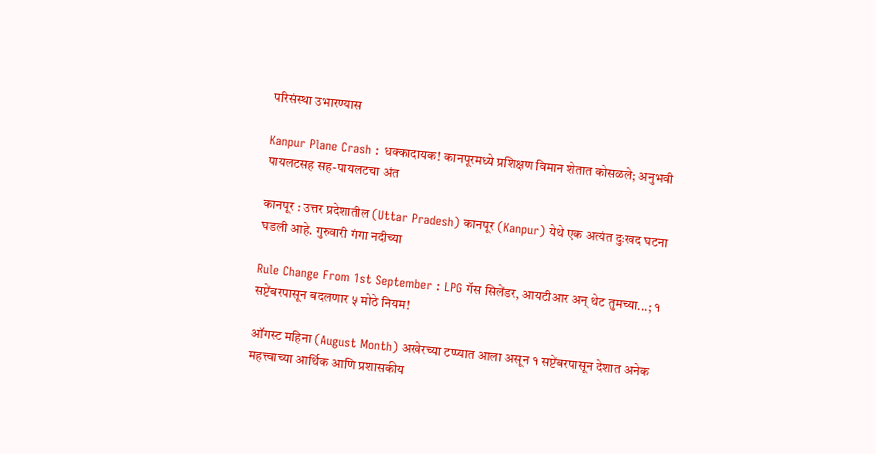परिसंस्था उभारण्यास

Kanpur Plane Crash : धक्कादायक! कानपूरमध्ये प्रशिक्षण विमान शेतात कोसळले; अनुभवी पायलटसह सह-पायलटचा अंत

कानपूर : उत्तर प्रदेशातील (Uttar Pradesh) कानपूर (Kanpur) येथे एक अत्यंत दुःखद घटना घडली आहे. गुरुवारी गंगा नदीच्या

Rule Change From 1st September : LPG गॅस सिलेंडर, आयटीआर अन् थेट तुमच्या...; १ सप्टेंबरपासून बदलणार ५ मोठे नियम!

ऑगस्ट महिना (August Month) अखेरच्या टप्प्यात आला असून १ सप्टेंबरपासून देशात अनेक महत्त्वाच्या आर्थिक आणि प्रशासकीय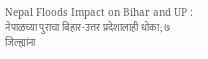Nepal Floods Impact on Bihar and UP : नेपाळच्या पुराचा बिहार-उत्तर प्रदेशालाही धोका; ७ जिल्ह्यांना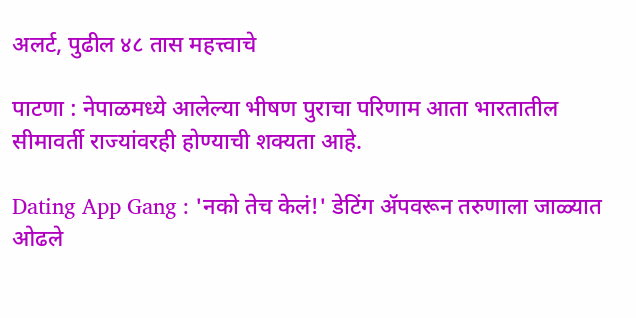अलर्ट, पुढील ४८ तास महत्त्वाचे

पाटणा : नेपाळमध्ये आलेल्या भीषण पुराचा परिणाम आता भारतातील सीमावर्ती राज्यांवरही होण्याची शक्यता आहे.

Dating App Gang : 'नको तेच केलं!' डेटिंग ॲपवरून तरुणाला जाळ्यात ओढले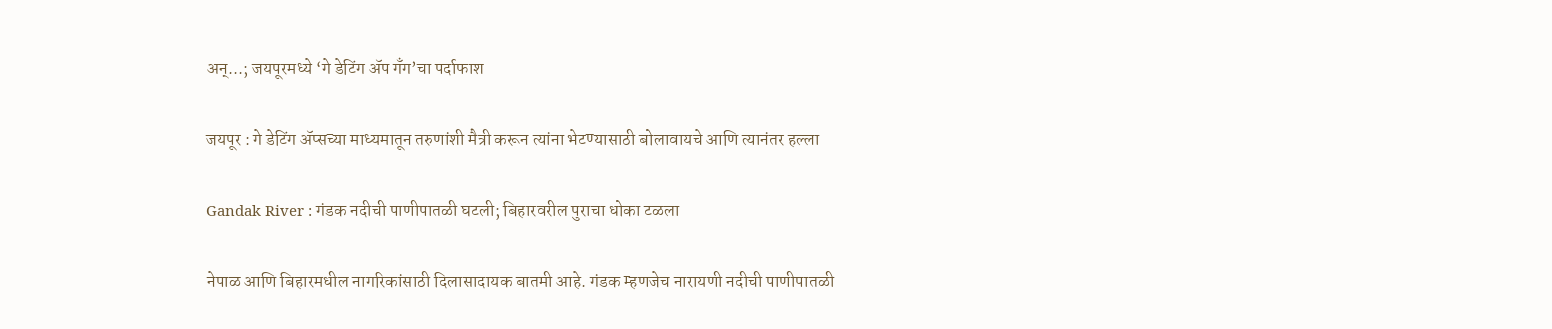अन्...; जयपूरमध्ये ‘गे डेटिंग ॲप गँग’चा पर्दाफाश

जयपूर : गे डेटिंग ॲप्सच्या माध्यमातून तरुणांशी मैत्री करून त्यांना भेटण्यासाठी बोलावायचे आणि त्यानंतर हल्ला

Gandak River : गंडक नदीची पाणीपातळी घटली; बिहारवरील पुराचा धोका टळला

नेपाळ आणि बिहारमधील नागरिकांसाठी दिलासादायक बातमी आहे. गंडक म्हणजेच नारायणी नदीची पाणीपातळी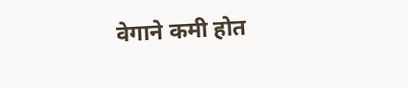वेगाने कमी होत